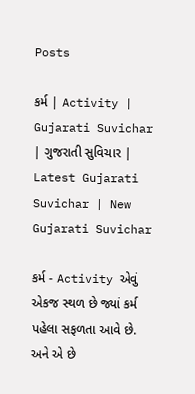Posts

કર્મ | Activity | Gujarati Suvichar | ગુજરાતી સુવિચાર | Latest Gujarati Suvichar | New Gujarati Suvichar

કર્મ - Activity એવું એકજ સ્થળ છે જ્યાં કર્મ પહેલા સફળતા આવે છે. અને એ છે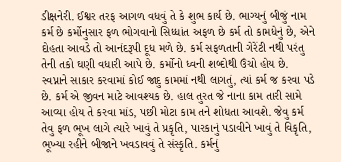ડીક્ષનેરી. ઈશ્વર તરફ આગળ વધવું તે કે શુભ કાર્ય છે. ભાગ્યનું બીજું નામ કર્મ છે કર્મોનુસાર ફળ ભોગવાનો સિધ્ધાંત અફળ છે કર્મ તો કામધેનું છે, એને દોહતા આવડે તો આનંદરૂપી દૂધ મળે છે. કર્મ સફળતાની ગેરેંટી નથી પરંતુ તેની તકો ઘણી વધારી આપે છે. કર્મોનો ધ્વની શબ્દોથી ઉંચો હોય છે. સ્વપ્નાને સાકાર કરવામાં કોઈ જાદુ કામમાં નથી લાગતું, ત્યાં કર્મ જ કરવા પડે છે. કર્મ એ જીવન માટે આવશ્યક છે. હાલ તુરત જે નાના કામ તારી સામે આવ્યા હોય તે કરવા માંડ, પછી મોટા કામ તને શોધતા આવશે. જેવુ કર્મ તેવુ ફળ ભૂખ લાગે ત્યારે ખાવું તે પ્રકૃતિ, પારકાનું પડાવીને ખાવું તે વિકૃતિ, ભૂખ્યા રહીને બીજાને ખવડાવવું તે સંસ્કૃતિ. કર્મનું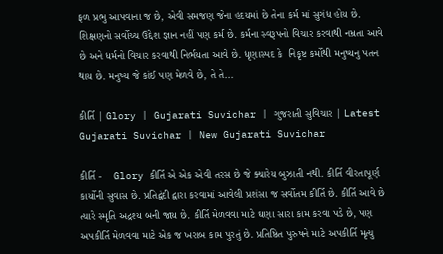ફળ પ્રભુ આપવાના જ છે, એવી સમજણ જેના હદયમાં છે તેના કર્મ માં સુગંધ હોય છે. શિક્ષણનો સર્વોચ્ચ ઉદ્દેશ જ્ઞાન નહીં પણ કર્મ છે. કર્મના સ્વરૂપનો વિચાર કરવાથી નમ્રતા આવે છે અને ધર્મનો વિચાર કરવાથી નિર્ભયતા આવે છે. ધૃણાસ્પદ કે  નિકૃષ્ટ કર્મોથી મનુષ્યનુ પતન થાય છે. મનુષ્ય જે કાંઈ પણ મેળવે છે, તે તે...

કીર્તિ | Glory | Gujarati Suvichar | ગુજરાતી સુવિચાર | Latest Gujarati Suvichar | New Gujarati Suvichar

કીર્તિ -    Glory કીર્તિ એ એક એવી તરસ છે જે ક્યારેય બુઝાતી નથી. કીર્તિ વીરતાપૂર્ણ કાર્યોની સુવાસ છે. પ્રતિદ્વંદી દ્વારા કરવામાં આવેલી પ્રશંસા જ સર્વોતમ કીર્તિ છે. કીર્તિ આવે છે ત્યારે સ્મૃતિ અદ્રશ્ય બની જાય છે. કીર્તિ મેળવવા માટે ઘણા સારા કામ કરવા પડે છે, પણ અપકીર્તિ મેળવવા માટે એક જ ખરાબ કામ પુરતું છે. પ્રતિષ્ઠિત પુરુષને માટે અપકીર્તિ મૃત્યુ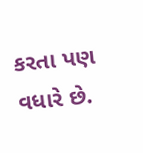કરતા પણ વધારે છે.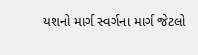યશનો માર્ગ સ્વર્ગના માર્ગ જેટલો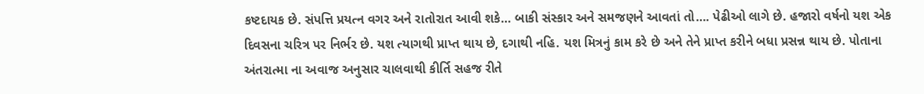કષ્ટદાયક છે. સંપત્તિ પ્રયત્ન વગર અને રાતોરાત આવી શકે… બાકી સંસ્કાર અને સમજણને આવતાં તો…. પેઢીઓ લાગે છે. હજારો વર્ષનો યશ એક દિવસના ચરિત્ર પર નિર્ભર છે. યશ ત્યાગથી પ્રાપ્ત થાય છે, દગાથી નહિ. યશ મિત્રનું કામ કરે છે અને તેને પ્રાપ્ત કરીને બધા પ્રસન્ન થાય છે. પોતાના અંતરાત્મા ના અવાજ અનુસાર ચાલવાથી કીર્તિ સહજ રીતે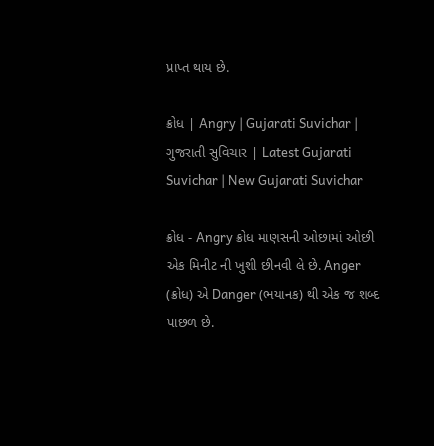પ્રાપ્ત થાય છે.

ક્રોધ | Angry | Gujarati Suvichar | ગુજરાતી સુવિચાર | Latest Gujarati Suvichar | New Gujarati Suvichar

ક્રોધ - Angry ક્રોધ માણસની ઓછામાં ઓછી એક મિનીટ ની ખુશી છીનવી લે છે. Anger (ક્રોધ) એ Danger (ભયાનક) થી એક જ શબ્દ પાછળ છે.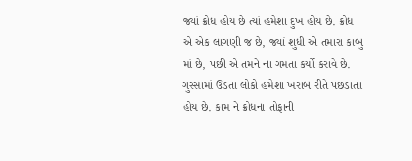જ્યાં ક્રોધ હોય છે ત્યાં હમેશા દુખ હોય છે. ક્રોધ એ એક લાગણી જ છે, જ્યાં શુધી એ તમારા કાબુ માં છે, પછી એ તમને ના ગમતા કર્યો કરાવે છે. ગુસ્સામાં ઉડતા લોકો હમેશા ખરાબ રીતે પછડાતા હોય છે. કામ ને ક્રોધના તોફાની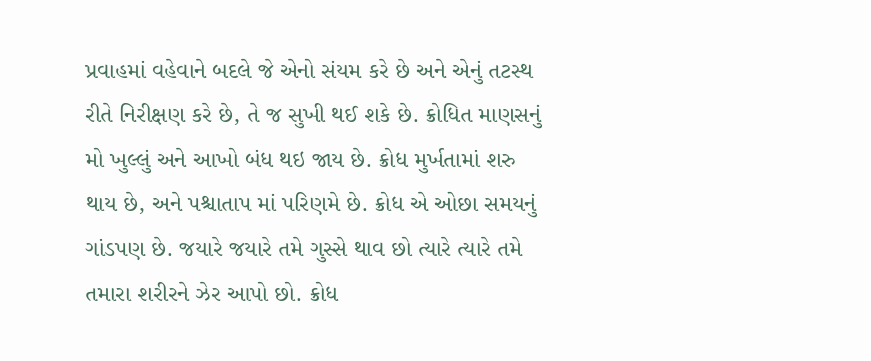પ્રવાહમાં વહેવાને બદલે જે એનો સંયમ કરે છે અને એનું તટસ્થ રીતે નિરીક્ષણ કરે છે, તે જ સુખી થઈ શકે છે. ક્રોધિત માણસનું મો ખુલ્લું અને આખો બંધ થઇ જાય છે. ક્રોધ મુર્ખતામાં શરુ થાય છે, અને પશ્ચાતાપ માં પરિણમે છે. ક્રોધ એ ઓછા સમયનું ગાંડપણ છે. જયારે જયારે તમે ગુસ્સે થાવ છો ત્યારે ત્યારે તમે તમારા શરીરને ઝેર આપો છો. ક્રોધ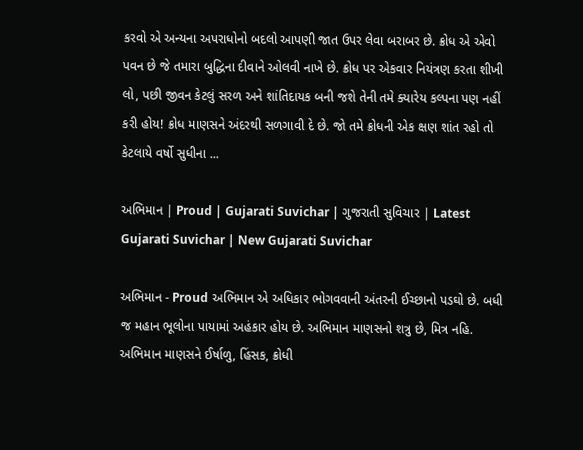કરવો એ અન્યના અપરાધોનો બદલો આપણી જાત ઉપર લેવા બરાબર છે. ક્રોધ એ એવો પવન છે જે તમારા બુદ્ધિના દીવાને ઓલવી નાખે છે. ક્રોધ પર એકવાર નિયંત્રણ કરતા શીખી લો, પછી જીવન કેટલું સરળ અને શાંતિદાયક બની જશે તેની તમે ક્યારેય કલ્પના પણ નહીં કરી હોય! ક્રોધ માણસને અંદરથી સળગાવી દે છે. જો તમે ક્રોધની એક ક્ષણ શાંત રહો તો કેટલાયે વર્ષો સુધીના ...

અભિમાન | Proud | Gujarati Suvichar | ગુજરાતી સુવિચાર | Latest Gujarati Suvichar | New Gujarati Suvichar

અભિમાન - Proud અભિમાન એ અધિકાર ભોગવવાની અંતરની ઈચ્છાનો પડઘો છે. બધી જ મહાન ભૂલોના પાયામાં અહંકાર હોય છે. અભિમાન માણસનો શત્રુ છે, મિત્ર નહિ. અભિમાન માણસને ઈર્ષાળુ, હિંસક, ક્રોધી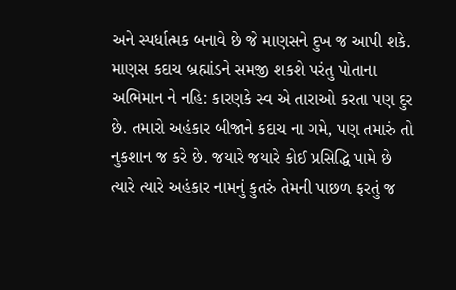અને સ્પર્ધાત્મક બનાવે છે જે માણસને દુખ જ આપી શકે. માણસ કદાચ બ્રહ્માંડને સમજી શકશે પરંતુ પોતાના અભિમાન ને નહિ: કારણકે સ્વ એ તારાઓ કરતા પણ દુર છે. તમારો અહંકાર બીજાને કદાચ ના ગમે, પણ તમારું તો નુકશાન જ કરે છે. જયારે જયારે કોઈ પ્રસિદ્ધિ પામે છે ત્યારે ત્યારે અહંકાર નામનું કુતરું તેમની પાછળ ફરતું જ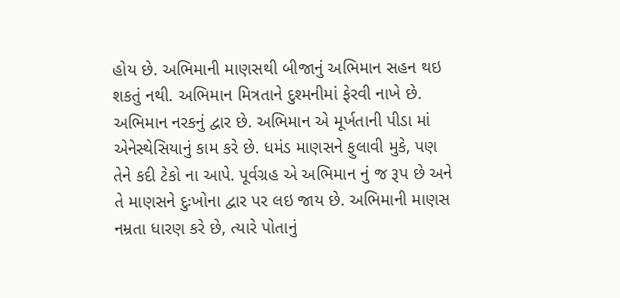હોય છે. અભિમાની માણસથી બીજાનું અભિમાન સહન થઇ શકતું નથી. અભિમાન મિત્રતાને દુશ્મનીમાં ફેરવી નાખે છે. અભિમાન નરકનું દ્વાર છે. અભિમાન એ મૂર્ખતાની પીડા માં એનેસ્થેસિયાનું કામ કરે છે. ધમંડ માણસને ફુલાવી મુકે, પણ તેને કદી ટેકો ના આપે. પૂર્વગ્રહ એ અભિમાન નું જ રૂપ છે અને તે માણસને દુઃખોના દ્વાર પર લઇ જાય છે. અભિમાની માણસ નમ્રતા ધારણ કરે છે, ત્યારે પોતાનું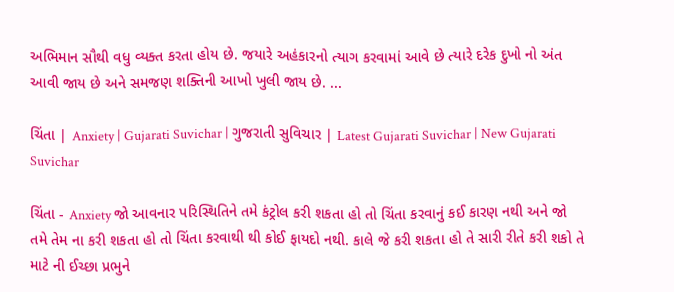અભિમાન સૌથી વધુ વ્યક્ત કરતા હોય છે. જયારે અહંકારનો ત્યાગ કરવામાં આવે છે ત્યારે દરેક દુખો નો અંત આવી જાય છે અને સમજણ શક્તિની આખો ખુલી જાય છે. ...

ચિંતા | Anxiety | Gujarati Suvichar | ગુજરાતી સુવિચાર | Latest Gujarati Suvichar | New Gujarati Suvichar

ચિંતા - Anxiety જો આવનાર પરિસ્થિતિને તમે કંટ્રોલ કરી શકતા હો તો ચિંતા કરવાનું કઈ કારણ નથી અને જો તમે તેમ ના કરી શકતા હો તો ચિંતા કરવાથી થી કોઈ ફાયદો નથી. કાલે જે કરી શકતા હો તે સારી રીતે કરી શકો તે માટે ની ઈચ્છા પ્રભુને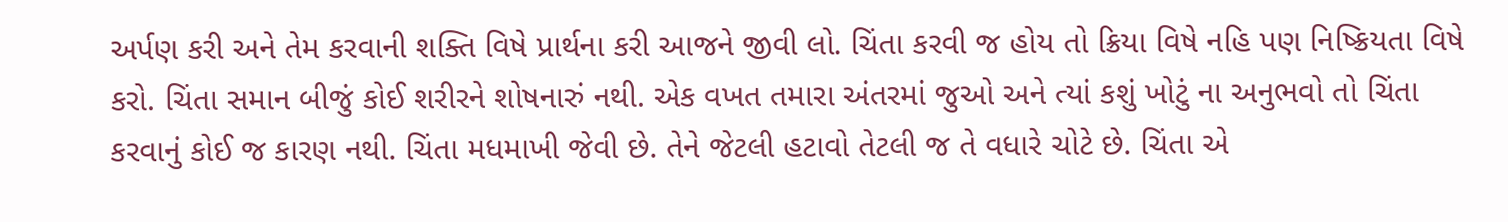અર્પણ કરી અને તેમ કરવાની શક્તિ વિષે પ્રાર્થના કરી આજને જીવી લો. ચિંતા કરવી જ હોય તો ક્રિયા વિષે નહિ પણ નિષ્ક્રિયતા વિષે કરો. ચિંતા સમાન બીજું કોઈ શરીરને શોષનારું નથી. એક વખત તમારા અંતરમાં જુઓ અને ત્યાં કશું ખોટું ના અનુભવો તો ચિંતા કરવાનું કોઈ જ કારણ નથી. ચિંતા મધમાખી જેવી છે. તેને જેટલી હટાવો તેટલી જ તે વધારે ચોટે છે. ચિંતા એ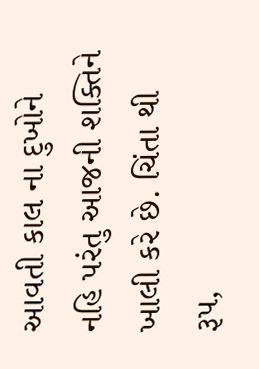આવતી કાલ ના દુખોને નહિ પરંતુ આજની શક્તિને ખાલી કરે છે. ચિંતા થી રૂપ,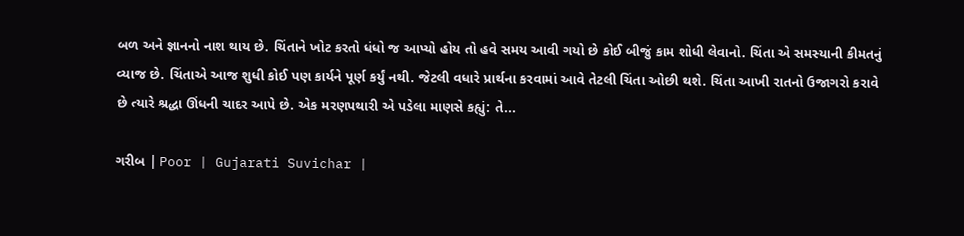બળ અને જ્ઞાનનો નાશ થાય છે. ચિંતાને ખોટ કરતો ધંધો જ આપ્યો હોય તો હવે સમય આવી ગયો છે કોઈ બીજું કામ શોધી લેવાનો. ચિંતા એ સમસ્યાની કીમતનું વ્યાજ છે. ચિંતાએ આજ શુધી કોઈ પણ કાર્યને પૂર્ણ કર્યું નથી. જેટલી વધારે પ્રાર્થના કરવામાં આવે તેટલી ચિંતા ઓછી થશે. ચિંતા આખી રાતનો ઉજાગરો કરાવે છે ત્યારે શ્રદ્ધા ઊંધની ચાદર આપે છે. એક મરણપથારી એ પડેલા માણસે કહ્યું: તે...

ગરીબ | Poor | Gujarati Suvichar |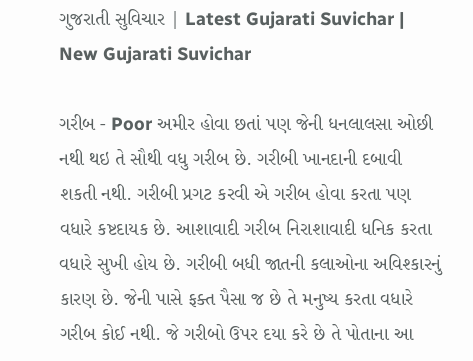ગુજરાતી સુવિચાર | Latest Gujarati Suvichar | New Gujarati Suvichar

ગરીબ - Poor અમીર હોવા છતાં પણ જેની ધનલાલસા ઓછી નથી થઇ તે સૌથી વધુ ગરીબ છે. ગરીબી ખાનદાની દબાવી શકતી નથી. ગરીબી પ્રગટ કરવી એ ગરીબ હોવા કરતા પણ વધારે કષ્ટદાયક છે. આશાવાદી ગરીબ નિરાશાવાદી ધનિક કરતા વધારે સુખી હોય છે. ગરીબી બધી જાતની કલાઓના અવિશ્કારનું કારણ છે. જેની પાસે ફક્ત પૈસા જ છે તે મનુષ્ય કરતા વધારે ગરીબ કોઈ નથી. જે ગરીબો ઉપર દયા કરે છે તે પોતાના આ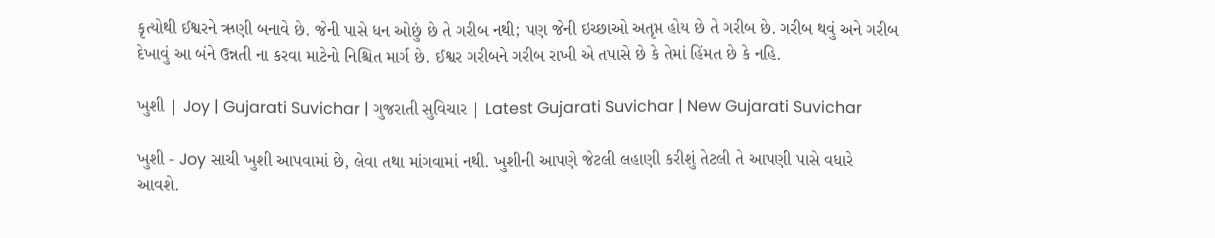કૃત્યોથી ઈશ્વરને ઋણી બનાવે છે. જેની પાસે ધન ઓછું છે તે ગરીબ નથી; પણ જેની ઇચ્છાઓ અતૃપ્ત હોય છે તે ગરીબ છે. ગરીબ થવું અને ગરીબ દેખાવું આ બંને ઉન્નતી ના કરવા માટેનો નિશ્ચિત માર્ગ છે. ઈશ્વર ગરીબને ગરીબ રાખી એ તપાસે છે કે તેમાં હિંમત છે કે નહિ.

ખુશી | Joy | Gujarati Suvichar | ગુજરાતી સુવિચાર | Latest Gujarati Suvichar | New Gujarati Suvichar

ખુશી - Joy સાચી ખુશી આપવામાં છે, લેવા તથા માંગવામાં નથી. ખુશીની આપણે જેટલી લહાણી કરીશું તેટલી તે આપણી પાસે વધારે આવશે.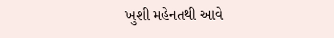ખુશી મહેનતથી આવે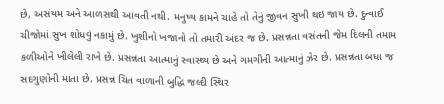છે, અસંયમ અને આળસથી આવતી નથી. મનુષ્ય કામને ચાહે તો તેનું જીવન સુખી થઇ જાય છે. દુન્વાઈ ચીજોમાં સુખ શોધવું નકામું છે. ખુશીનો ખજાનો તો તમારી અંદર જ છે. પ્રસન્નતા વસંતની જેમ દિલની તમામ કળીઓને ખીલેલી રાખે છે. પ્રસન્નતા આત્માનું સ્વાસ્થ્ય છે અને ગમગીની આત્માનું ઝેર છે. પ્રસન્નતા બધા જ સદગુણોની માતા છે. પ્રસન્ન ચિત વાળાની બુદ્ધિ જલ્દી સ્થિર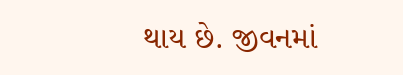થાય છે. જીવનમાં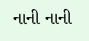નાની નાની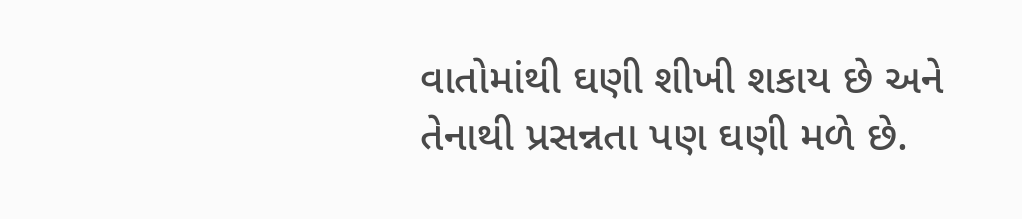વાતોમાંથી ઘણી શીખી શકાય છે અને તેનાથી પ્રસન્નતા પણ ઘણી મળે છે.